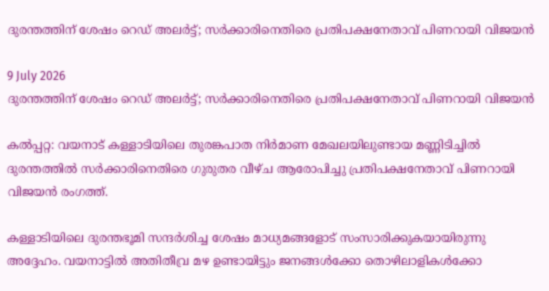ദുരന്തത്തിന് ശേഷം റെഡ് അലർട്ട്; സർക്കാരിനെതിരെ പ്രതിപക്ഷനേതാവ് പിണറായി വിജയൻ

9 July 2026
ദുരന്തത്തിന് ശേഷം റെഡ് അലർട്ട്; സർക്കാരിനെതിരെ പ്രതിപക്ഷനേതാവ് പിണറായി വിജയൻ

കൽപ്പറ്റ: വയനാട് കള്ളാടിയിലെ തുരങ്കപാത നിർമാണ മേഖലയിലുണ്ടായ മണ്ണിടിച്ചിൽ ദുരന്തത്തിൽ സർക്കാരിനെതിരെ ഗുരുതര വീഴ്ച ആരോപിച്ചു പ്രതിപക്ഷനേതാവ് പിണറായി വിജയൻ രംഗത്ത്.

കള്ളാടിയിലെ ദുരന്തഭൂമി സന്ദർശിച്ച ശേഷം മാധ്യമങ്ങളോട് സംസാരിക്കുകയായിരുന്നു അദ്ദേഹം. വയനാട്ടിൽ അതിതീവ്ര മഴ ഉണ്ടായിട്ടും ജനങ്ങൾക്കോ തൊഴിലാളികൾക്കോ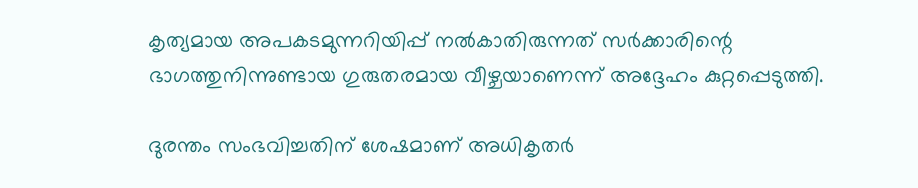കൃത്യമായ അപകടമുന്നറിയിപ്പ് നൽകാതിരുന്നത് സർക്കാരിന്റെ ഭാഗത്തുനിന്നുണ്ടായ ഗുരുതരമായ വീഴ്ചയാണെന്ന് അദ്ദേഹം കുറ്റപ്പെടുത്തി.

ദുരന്തം സംഭവിച്ചതിന് ശേഷമാണ് അധികൃതർ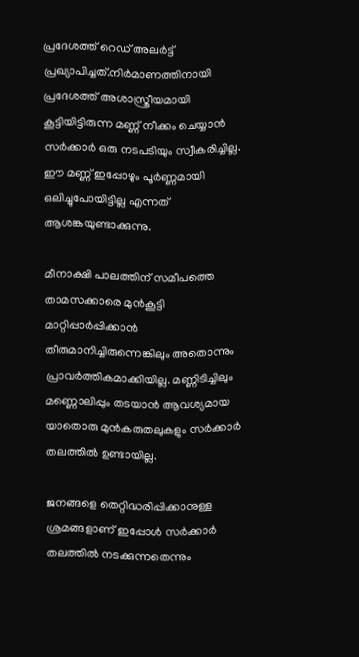പ്രദേശത്ത് റെഡ് അലർട്ട് പ്രഖ്യാപിച്ചത്.നിർമാണത്തിനായി പ്രദേശത്ത് അശാസ്ത്രീയമായി കൂട്ടിയിട്ടിരുന്ന മണ്ണ് നീക്കം ചെയ്യാൻ സർക്കാർ ഒരു നടപടിയും സ്വീകരിച്ചില്ല. ഈ മണ്ണ് ഇപ്പോഴും പൂർണ്ണമായി ഒലിച്ചുപോയിട്ടില്ല എന്നത് ആശങ്കയുണ്ടാക്കുന്നു.

മീനാക്ഷി പാലത്തിന് സമീപത്തെ താമസക്കാരെ മുൻകൂട്ടി മാറ്റിപ്പാർപ്പിക്കാൻ തീരുമാനിച്ചിരുന്നെങ്കിലും അതൊന്നും പ്രാവർത്തികമാക്കിയില്ല. മണ്ണിടിച്ചിലും മണ്ണൊലിപ്പും തടയാൻ ആവശ്യമായ യാതൊരു മുൻകരുതലുകളും സർക്കാർ തലത്തിൽ ഉണ്ടായില്ല.

ജനങ്ങളെ തെറ്റിദ്ധരിപ്പിക്കാനുള്ള ശ്രമങ്ങളാണ് ഇപ്പോൾ സർക്കാർ തലത്തിൽ നടക്കുന്നതെന്നും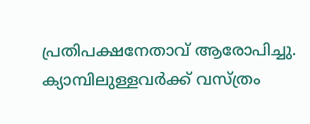പ്രതിപക്ഷനേതാവ് ആരോപിച്ചു. ക്യാമ്പിലുള്ളവർക്ക് വസ്ത്രം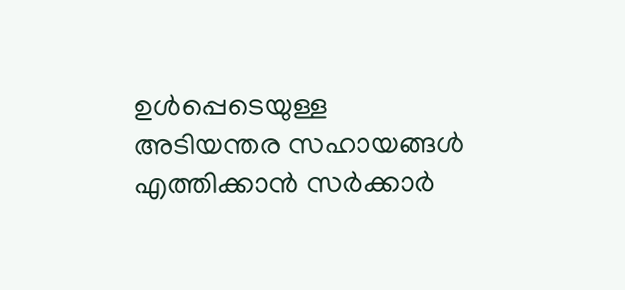ഉൾപ്പെടെയുള്ള അടിയന്തര സഹായങ്ങൾ എത്തിക്കാൻ സർക്കാർ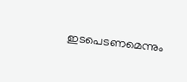ഇടപെടണമെന്നും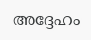അദ്ദേഹം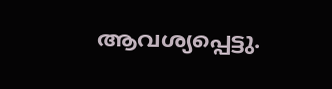ആവശ്യപ്പെട്ടു.